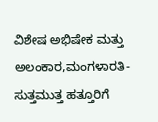ವಿಶೇಷ ಅಭಿಷೇಕ ಮತ್ತು ಅಲಂಕಾರ,ಮಂಗಳಾರತಿ- ಸುತ್ತಮುತ್ತ ಹತ್ತೂರಿಗೆ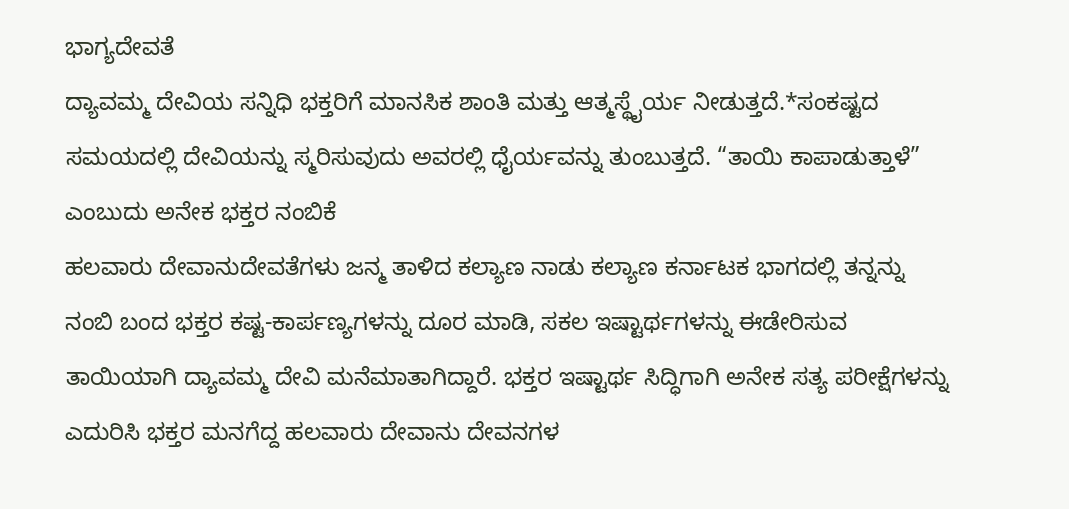ಭಾಗ್ಯದೇವತೆ
ದ್ಯಾವಮ್ಮ ದೇವಿಯ ಸನ್ನಿಧಿ ಭಕ್ತರಿಗೆ ಮಾನಸಿಕ ಶಾಂತಿ ಮತ್ತು ಆತ್ಮಸ್ಥೈರ್ಯ ನೀಡುತ್ತದೆ.*ಸಂಕಷ್ಟದ ಸಮಯದಲ್ಲಿ ದೇವಿಯನ್ನು ಸ್ಮರಿಸುವುದು ಅವರಲ್ಲಿ ಧೈರ್ಯವನ್ನು ತುಂಬುತ್ತದೆ. “ತಾಯಿ ಕಾಪಾಡುತ್ತಾಳೆ” ಎಂಬುದು ಅನೇಕ ಭಕ್ತರ ನಂಬಿಕೆ
ಹಲವಾರು ದೇವಾನುದೇವತೆಗಳು ಜನ್ಮ ತಾಳಿದ ಕಲ್ಯಾಣ ನಾಡು ಕಲ್ಯಾಣ ಕರ್ನಾಟಕ ಭಾಗದಲ್ಲಿ ತನ್ನನ್ನು ನಂಬಿ ಬಂದ ಭಕ್ತರ ಕಷ್ಟ-ಕಾರ್ಪಣ್ಯಗಳನ್ನು ದೂರ ಮಾಡಿ, ಸಕಲ ಇಷ್ಟಾರ್ಥಗಳನ್ನು ಈಡೇರಿಸುವ ತಾಯಿಯಾಗಿ ದ್ಯಾವಮ್ಮ ದೇವಿ ಮನೆಮಾತಾಗಿದ್ದಾರೆ. ಭಕ್ತರ ಇಷ್ಟಾರ್ಥ ಸಿದ್ಧಿಗಾಗಿ ಅನೇಕ ಸತ್ಯ ಪರೀಕ್ಷೆಗಳನ್ನು ಎದುರಿಸಿ ಭಕ್ತರ ಮನಗೆದ್ದ ಹಲವಾರು ದೇವಾನು ದೇವನಗಳ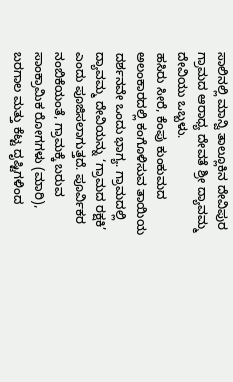ಸಾಲಿನಲ್ಲಿ ಮಾನ್ವಿ ತಾಲ್ಲೂಕಿನ ದೇವಿಪುರ ಗ್ರಾಮದ ಆರಾಧ್ಯ ದೇವತೆ ಶ್ರೀ ದ್ಯಾವಮ್ಮ ದೇವಿಯು ಒಬ್ಬಳು.
ಹಸಿರು ಸೀರೆ, ಕೆಂಪು ಕುಂಕುಮದ ಅಲಂಕಾರದಲ್ಲಿ ಕಂಗೊಳಿಸುವ ತಾಯಿಯ ದರ್ಶನವೇ ಒಂದು ಭಾಗ್ಯ. ಗ್ರಾಮದಲ್ಲಿ ದ್ಯಾವಮ್ಮ ದೇವಿಯನ್ನು ‘ಗ್ರಾಮದ ರಕ್ಷಕಿ’ ಎಂದು ಪೂಜಿಸಲಾಗುತ್ತದೆ. ಪೂರ್ವಿಕರ ನಂಬಿಕೆಯಂತೆ, ಗ್ರಾಮಕ್ಕೆ ಬರುವ ಸಾಂಕ್ರಾಮಿಕ ರೋಗಗಳು (ಮಾರಿ), ಬರಗಾಲ ಮತ್ತು ಕೆಟ್ಟ ದೃಷ್ಟಿಗಳಿಂದ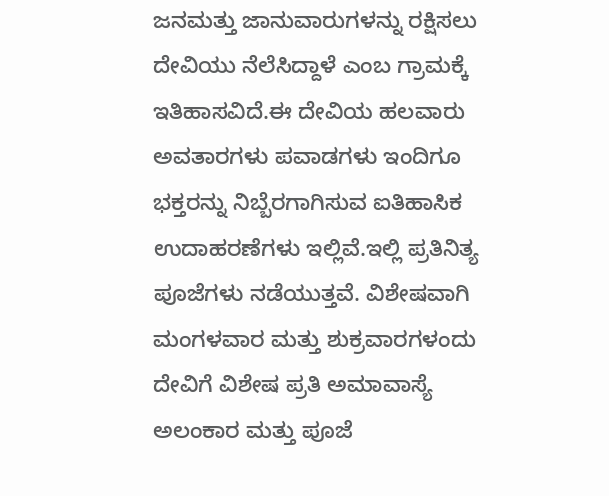ಜನಮತ್ತು ಜಾನುವಾರುಗಳನ್ನು ರಕ್ಷಿಸಲು ದೇವಿಯು ನೆಲೆಸಿದ್ದಾಳೆ ಎಂಬ ಗ್ರಾಮಕ್ಕೆ ಇತಿಹಾಸವಿದೆ.ಈ ದೇವಿಯ ಹಲವಾರು ಅವತಾರಗಳು ಪವಾಡಗಳು ಇಂದಿಗೂ ಭಕ್ತರನ್ನು ನಿಬ್ಬೆರಗಾಗಿಸುವ ಐತಿಹಾಸಿಕ ಉದಾಹರಣೆಗಳು ಇಲ್ಲಿವೆ.ಇಲ್ಲಿ ಪ್ರತಿನಿತ್ಯ ಪೂಜೆಗಳು ನಡೆಯುತ್ತವೆ. ವಿಶೇಷವಾಗಿ ಮಂಗಳವಾರ ಮತ್ತು ಶುಕ್ರವಾರಗಳಂದು ದೇವಿಗೆ ವಿಶೇಷ ಪ್ರತಿ ಅಮಾವಾಸ್ಯೆ ಅಲಂಕಾರ ಮತ್ತು ಪೂಜೆ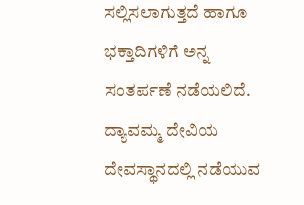ಸಲ್ಲಿಸಲಾಗುತ್ತದೆ ಹಾಗೂ ಭಕ್ತಾದಿಗಳಿಗೆ ಅನ್ನ ಸಂತರ್ಪಣೆ ನಡೆಯಲಿದೆ. ದ್ಯಾವಮ್ಮ ದೇವಿಯ ದೇವಸ್ಥಾನದಲ್ಲಿ ನಡೆಯುವ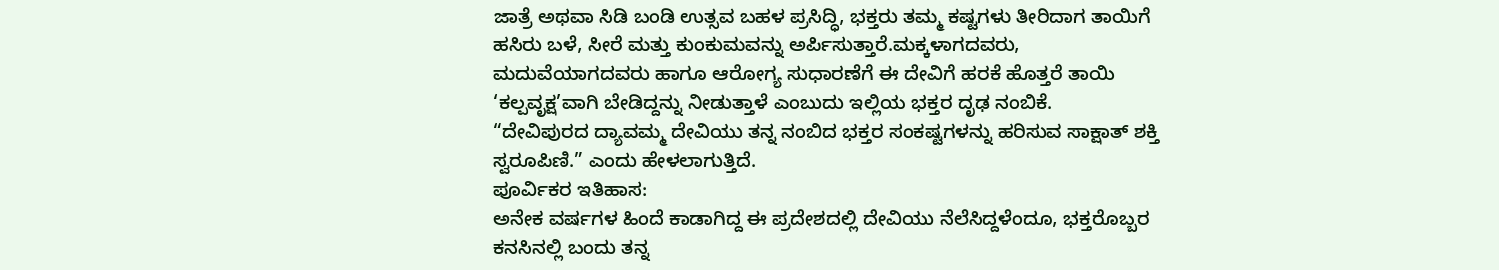ಜಾತ್ರೆ ಅಥವಾ ಸಿಡಿ ಬಂಡಿ ಉತ್ಸವ ಬಹಳ ಪ್ರಸಿದ್ಧಿ, ಭಕ್ತರು ತಮ್ಮ ಕಷ್ಟಗಳು ತೀರಿದಾಗ ತಾಯಿಗೆ ಹಸಿರು ಬಳೆ, ಸೀರೆ ಮತ್ತು ಕುಂಕುಮವನ್ನು ಅರ್ಪಿಸುತ್ತಾರೆ.ಮಕ್ಕಳಾಗದವರು, ಮದುವೆಯಾಗದವರು ಹಾಗೂ ಆರೋಗ್ಯ ಸುಧಾರಣೆಗೆ ಈ ದೇವಿಗೆ ಹರಕೆ ಹೊತ್ತರೆ ತಾಯಿ ‘ಕಲ್ಪವೃಕ್ಷ’ವಾಗಿ ಬೇಡಿದ್ದನ್ನು ನೀಡುತ್ತಾಳೆ ಎಂಬುದು ಇಲ್ಲಿಯ ಭಕ್ತರ ದೃಢ ನಂಬಿಕೆ.
“ದೇವಿಪುರದ ದ್ಯಾವಮ್ಮ ದೇವಿಯು ತನ್ನ ನಂಬಿದ ಭಕ್ತರ ಸಂಕಷ್ಟಗಳನ್ನು ಹರಿಸುವ ಸಾಕ್ಷಾತ್ ಶಕ್ತಿ ಸ್ವರೂಪಿಣಿ.” ಎಂದು ಹೇಳಲಾಗುತ್ತಿದೆ.
ಪೂರ್ವಿಕರ ಇತಿಹಾಸ:
ಅನೇಕ ವರ್ಷಗಳ ಹಿಂದೆ ಕಾಡಾಗಿದ್ದ ಈ ಪ್ರದೇಶದಲ್ಲಿ ದೇವಿಯು ನೆಲೆಸಿದ್ದಳೆಂದೂ, ಭಕ್ತರೊಬ್ಬರ ಕನಸಿನಲ್ಲಿ ಬಂದು ತನ್ನ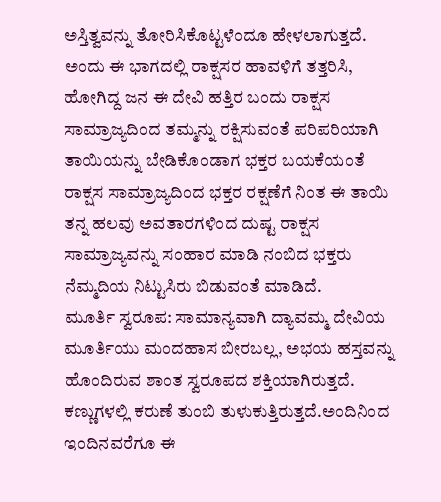ಅಸ್ತಿತ್ವವನ್ನು ತೋರಿಸಿಕೊಟ್ಟಳೆಂದೂ ಹೇಳಲಾಗುತ್ತದೆ. ಅಂದು ಈ ಭಾಗದಲ್ಲಿ ರಾಕ್ಷಸರ ಹಾವಳಿಗೆ ತತ್ತರಿಸಿ, ಹೋಗಿದ್ದ ಜನ ಈ ದೇವಿ ಹತ್ತಿರ ಬಂದು ರಾಕ್ಷಸ ಸಾಮ್ರಾಜ್ಯದಿಂದ ತಮ್ಮನ್ನು ರಕ್ಷಿಸುವಂತೆ ಪರಿಪರಿಯಾಗಿ ತಾಯಿಯನ್ನು ಬೇಡಿಕೊಂಡಾಗ ಭಕ್ತರ ಬಯಕೆಯಂತೆ ರಾಕ್ಷಸ ಸಾಮ್ರಾಜ್ಯದಿಂದ ಭಕ್ತರ ರಕ್ಷಣೆಗೆ ನಿಂತ ಈ ತಾಯಿ ತನ್ನ ಹಲವು ಅವತಾರಗಳಿಂದ ದುಷ್ಟ ರಾಕ್ಷಸ ಸಾಮ್ರಾಜ್ಯವನ್ನು ಸಂಹಾರ ಮಾಡಿ ನಂಬಿದ ಭಕ್ತರು ನೆಮ್ಮದಿಯ ನಿಟ್ಟುಸಿರು ಬಿಡುವಂತೆ ಮಾಡಿದೆ.
ಮೂರ್ತಿ ಸ್ವರೂಪ: ಸಾಮಾನ್ಯವಾಗಿ ದ್ಯಾವಮ್ಮ ದೇವಿಯ ಮೂರ್ತಿಯು ಮಂದಹಾಸ ಬೀರಬಲ್ಲ, ಅಭಯ ಹಸ್ತವನ್ನು ಹೊಂದಿರುವ ಶಾಂತ ಸ್ವರೂಪದ ಶಕ್ತಿಯಾಗಿರುತ್ತದೆ. ಕಣ್ಣುಗಳಲ್ಲಿ ಕರುಣೆ ತುಂಬಿ ತುಳುಕುತ್ತಿರುತ್ತದೆ.ಅಂದಿನಿಂದ ಇಂದಿನವರೆಗೂ ಈ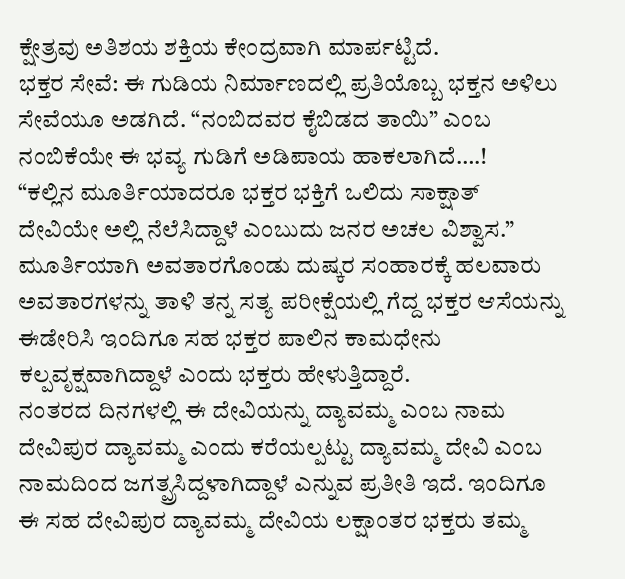ಕ್ಷೇತ್ರವು ಅತಿಶಯ ಶಕ್ತಿಯ ಕೇಂದ್ರವಾಗಿ ಮಾರ್ಪಟ್ಟಿದೆ.
ಭಕ್ತರ ಸೇವೆ: ಈ ಗುಡಿಯ ನಿರ್ಮಾಣದಲ್ಲಿ ಪ್ರತಿಯೊಬ್ಬ ಭಕ್ತನ ಅಳಿಲು ಸೇವೆಯೂ ಅಡಗಿದೆ. “ನಂಬಿದವರ ಕೈಬಿಡದ ತಾಯಿ” ಎಂಬ ನಂಬಿಕೆಯೇ ಈ ಭವ್ಯ ಗುಡಿಗೆ ಅಡಿಪಾಯ ಹಾಕಲಾಗಿದೆ….!
“ಕಲ್ಲಿನ ಮೂರ್ತಿಯಾದರೂ ಭಕ್ತರ ಭಕ್ತಿಗೆ ಒಲಿದು ಸಾಕ್ಷಾತ್ ದೇವಿಯೇ ಅಲ್ಲಿ ನೆಲೆಸಿದ್ದಾಳೆ ಎಂಬುದು ಜನರ ಅಚಲ ವಿಶ್ವಾಸ.” ಮೂರ್ತಿಯಾಗಿ ಅವತಾರಗೊಂಡು ದುಷ್ಕರ ಸಂಹಾರಕ್ಕೆ ಹಲವಾರು ಅವತಾರಗಳನ್ನು ತಾಳಿ ತನ್ನ ಸತ್ಯ ಪರೀಕ್ಷೆಯಲ್ಲಿ ಗೆದ್ದ ಭಕ್ತರ ಆಸೆಯನ್ನು ಈಡೇರಿಸಿ ಇಂದಿಗೂ ಸಹ ಭಕ್ತರ ಪಾಲಿನ ಕಾಮಧೇನು ಕಲ್ಪವೃಕ್ಷವಾಗಿದ್ದಾಳೆ ಎಂದು ಭಕ್ತರು ಹೇಳುತ್ತಿದ್ದಾರೆ.
ನಂತರದ ದಿನಗಳಲ್ಲಿ ಈ ದೇವಿಯನ್ನು ದ್ಯಾವಮ್ಮ ಎಂಬ ನಾಮ ದೇವಿಪುರ ದ್ಯಾವಮ್ಮ ಎಂದು ಕರೆಯಲ್ಪಟ್ಟು ದ್ಯಾವಮ್ಮ ದೇವಿ ಎಂಬ ನಾಮದಿಂದ ಜಗತ್ಪ್ರಸಿದ್ದಳಾಗಿದ್ದಾಳೆ ಎನ್ನುವ ಪ್ರತೀತಿ ಇದೆ. ಇಂದಿಗೂ ಈ ಸಹ ದೇವಿಪುರ ದ್ಯಾವಮ್ಮ ದೇವಿಯ ಲಕ್ಷಾಂತರ ಭಕ್ತರು ತಮ್ಮ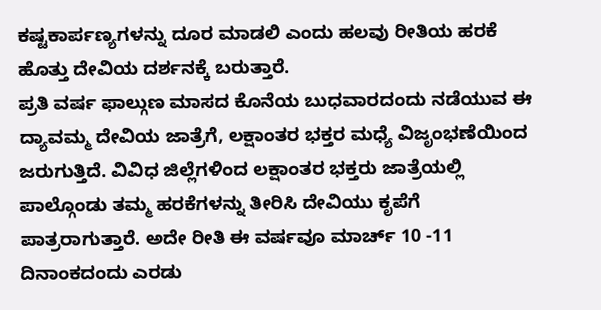ಕಷ್ಟಕಾರ್ಪಣ್ಯಗಳನ್ನು ದೂರ ಮಾಡಲಿ ಎಂದು ಹಲವು ರೀತಿಯ ಹರಕೆ ಹೊತ್ತು ದೇವಿಯ ದರ್ಶನಕ್ಕೆ ಬರುತ್ತಾರೆ.
ಪ್ರತಿ ವರ್ಷ ಫಾಲ್ಗುಣ ಮಾಸದ ಕೊನೆಯ ಬುಧವಾರದಂದು ನಡೆಯುವ ಈ ದ್ಯಾವಮ್ಮ ದೇವಿಯ ಜಾತ್ರೆಗೆ, ಲಕ್ಷಾಂತರ ಭಕ್ತರ ಮಧ್ಯೆ ವಿಜೃಂಭಣೆಯಿಂದ ಜರುಗುತ್ತಿದೆ. ವಿವಿಧ ಜಿಲ್ಲೆಗಳಿಂದ ಲಕ್ಷಾಂತರ ಭಕ್ತರು ಜಾತ್ರೆಯಲ್ಲಿ ಪಾಲ್ಗೊಂಡು ತಮ್ಮ ಹರಕೆಗಳನ್ನು ತೀರಿಸಿ ದೇವಿಯು ಕೃಪೆಗೆ ಪಾತ್ರರಾಗುತ್ತಾರೆ. ಅದೇ ರೀತಿ ಈ ವರ್ಷವೂ ಮಾರ್ಚ್ 10 -11 ದಿನಾಂಕದಂದು ಎರಡು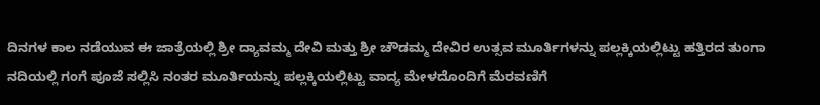ದಿನಗಳ ಕಾಲ ನಡೆಯುವ ಈ ಜಾತ್ರೆಯಲ್ಲಿ ಶ್ರೀ ದ್ಯಾವಮ್ಮ ದೇವಿ ಮತ್ತು ಶ್ರೀ ಚೌಡಮ್ಮ ದೇವಿರ ಉತ್ಸವ ಮೂರ್ತಿಗಳನ್ನು ಪಲ್ಲಕ್ಕಿಯಲ್ಲಿಟ್ಟು ಹತ್ತಿರದ ತುಂಗಾ ನದಿಯಲ್ಲಿ ಗಂಗೆ ಪೂಜೆ ಸಲ್ಲಿಸಿ ನಂತರ ಮೂರ್ತಿಯನ್ನು ಪಲ್ಲಕ್ಕಿಯಲ್ಲಿಟ್ಟು ವಾದ್ಯ ಮೇಳದೊಂದಿಗೆ ಮೆರವಣಿಗೆ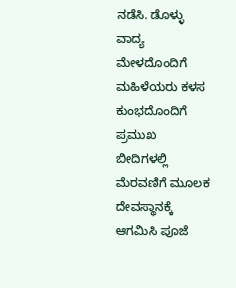ನಡೆಸಿ. ಡೊಳ್ಳು ವಾದ್ಯ ಮೇಳದೊಂದಿಗೆ ಮಹಿಳೆಯರು ಕಳಸ ಕುಂಭದೊಂದಿಗೆ ಪ್ರಮುಖ ಬೀದಿಗಳಲ್ಲಿ ಮೆರವಣಿಗೆ ಮೂಲಕ ದೇವಸ್ಥಾನಕ್ಕೆ ಆಗಮಿಸಿ ಪೂಜೆ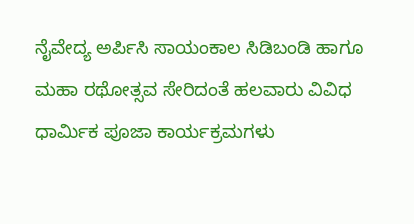ನೈವೇದ್ಯ ಅರ್ಪಿಸಿ ಸಾಯಂಕಾಲ ಸಿಡಿಬಂಡಿ ಹಾಗೂ ಮಹಾ ರಥೋತ್ಸವ ಸೇರಿದಂತೆ ಹಲವಾರು ವಿವಿಧ ಧಾರ್ಮಿಕ ಪೂಜಾ ಕಾರ್ಯಕ್ರಮಗಳು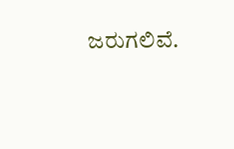ಜರುಗಲಿವೆ.